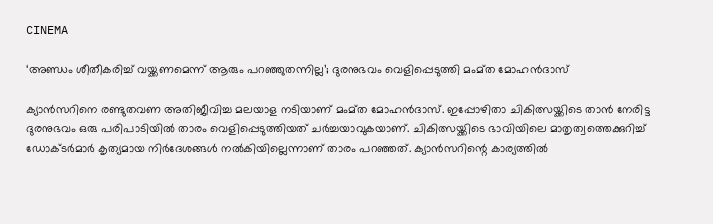CINEMA

‘അണ്ഡം ശീതീകരിച്ച് വയ്ക്കണമെന്ന് ആരും പറ‍ഞ്ഞുതന്നില്ല’; ദുരനുഭവം വെളിപ്പെടുത്തി മംമ്‌ത മോഹൻദാസ്

ക്യാൻസറിനെ രണ്ടുതവണ അതിജീവിച്ച മലയാള നടിയാണ് മംമ്‌ത മോഹൻദാസ്. ഇപ്പോഴിതാ ചികിത്സയ്ക്കിടെ താൻ നേരിട്ട ദുരനുഭവം ഒരു പരിപാടിയിൽ താരം വെളിപ്പെടുത്തിയത് ചർച്ചയാവുകയാണ്. ചികിത്സയ്ക്കിടെ ഭാവിയിലെ മാതൃത്വത്തെക്കുറിച്ച് ഡോക്‌ടർമാർ കൃത്യമായ നിർദേശങ്ങൾ നൽകിയില്ലെന്നാണ് താരം പറഞ്ഞത്. ക്യാൻസറിന്റെ കാര്യത്തിൽ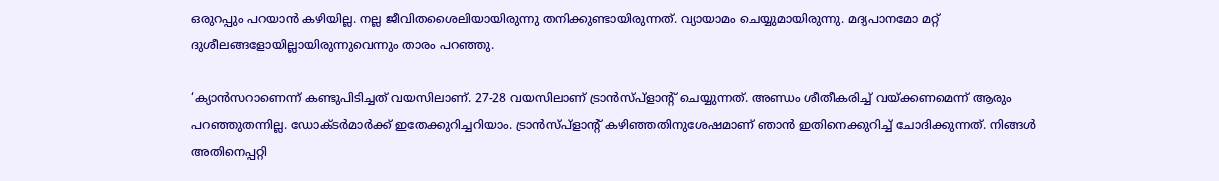ഒരുറപ്പും പറയാൻ കഴിയില്ല. നല്ല ജീവിതശൈലിയായിരുന്നു തനിക്കുണ്ടായിരുന്നത്. വ്യായാമം ചെയ്യുമായിരുന്നു. മദ്യപാനമോ മറ്റ് ദുശീലങ്ങളോയില്ലായിരുന്നുവെന്നും താരം പറഞ്ഞു.

‘ക്യാൻസറാണെന്ന് കണ്ടുപിടിച്ചത് വയസിലാണ്. 27-28 വയസിലാണ് ട്രാൻസ്‌പ്ളാന്റ് ചെയ്യുന്നത്. അണ്ഡം ശീതീകരിച്ച് വയ്ക്കണമെന്ന് ആരും പറ‍ഞ്ഞുതന്നില്ല. ഡോക്‌ടർമാർക്ക് ഇതേക്കുറിച്ചറിയാം. ട്രാൻസ്‌പ്ളാന്റ് കഴിഞ്ഞതിനുശേഷമാണ് ഞാൻ ഇതിനെക്കുറിച്ച് ചോദിക്കുന്നത്. നിങ്ങൾ അതിനെപ്പറ്റി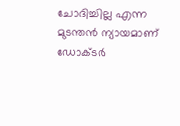ചോദിച്ചില്ല എന്ന മുടന്തൻ ന്യായമാണ് ഡോക്‌ടർ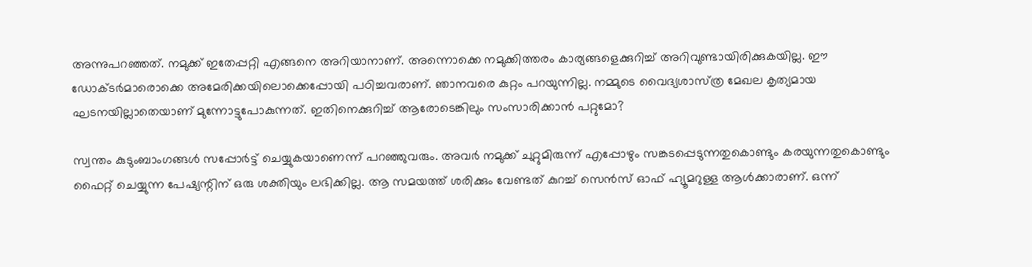അന്നുപറ‍ഞ്ഞത്. നമുക്ക് ഇതേപ്പറ്റി എങ്ങനെ അറിയാനാണ്. അന്നൊക്കെ നമുക്കിത്തരം കാര്യങ്ങളെക്കുറിച്ച് അറിവുണ്ടായിരിക്കുകയില്ല. ഈ ഡോക്‌ടർമാരൊക്കെ അമേരിക്കയിലൊക്കെപ്പോയി പഠിച്ചവരാണ്. ഞാനവരെ കുറ്റം പറയുന്നില്ല. നമ്മുടെ വൈദ്യശാസ്‌ത്ര മേഖല കൃത്യമായ ഘടനയില്ലാതെയാണ് മുന്നോട്ടുപോകുന്നത്. ഇതിനെക്കുറിച്ച് ആരോടെങ്കിലും സംസാരിക്കാൻ പറ്റുമോ?

സ്വന്തം കുടുംബാംഗങ്ങൾ സപ്പോർട്ട് ചെയ്യുകയാണെന്ന് പറഞ്ഞുവരും. അവർ നമുക്ക് ചുറ്റുമിരുന്ന് എപ്പോഴും സങ്കടപ്പെടുന്നതുകൊണ്ടും കരയുന്നതുകൊണ്ടും ഫൈറ്റ് ചെയ്യുന്ന പേഷ്യന്റിന് ഒരു ശക്തിയും ലഭിക്കില്ല. ആ സമയത്ത് ശരിക്കും വേണ്ടത് കുറച്ച് സെൻസ് ഓഫ് ഹ്യൂമറുള്ള ആൾക്കാരാണ്. ഒന്ന്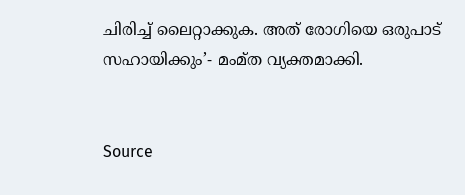ചിരിച്ച് ലൈറ്റാക്കുക. അത് രോഗിയെ ഒരുപാട് സഹായിക്കും’- മംമ്‌ത വ്യക്തമാക്കി.


Source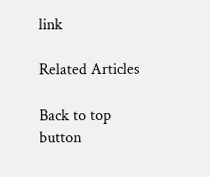link

Related Articles

Back to top button